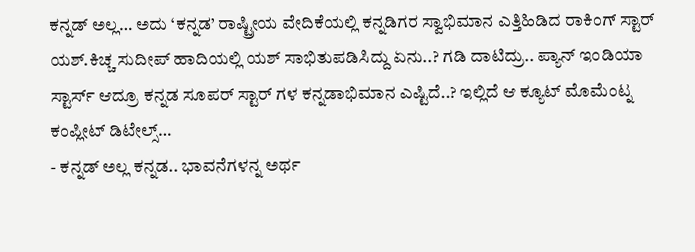ಕನ್ನಡ್ ಅಲ್ಲ… ಅದು ‘ಕನ್ನಡ’ ರಾಷ್ಟ್ರೀಯ ವೇದಿಕೆಯಲ್ಲಿ ಕನ್ನಡಿಗರ ಸ್ವಾಭಿಮಾನ ಎತ್ತಿಹಿಡಿದ ರಾಕಿಂಗ್ ಸ್ಟಾರ್ ಯಶ್.ಕಿಚ್ಚ ಸುದೀಪ್ ಹಾದಿಯಲ್ಲಿ ಯಶ್ ಸಾಭಿತುಪಡಿಸಿದ್ದು ಏನು..? ಗಡಿ ದಾಟಿದ್ರು.. ಪ್ಯಾನ್ ಇಂಡಿಯಾ ಸ್ಟಾರ್ಸ್ ಆದ್ರೂ ಕನ್ನಡ ಸೂಪರ್ ಸ್ಟಾರ್ ಗಳ ಕನ್ನಡಾಭಿಮಾನ ಎಷ್ಟಿದೆ..? ಇಲ್ಲಿದೆ ಆ ಕ್ಯೂಟ್ ಮೊಮೆಂಟ್ನ ಕಂಪ್ಲೀಟ್ ಡಿಟೇಲ್ಸ್…
- ಕನ್ನಡ್ ಅಲ್ಲ ಕನ್ನಡ.. ಭಾವನೆಗಳನ್ನ ಅರ್ಥ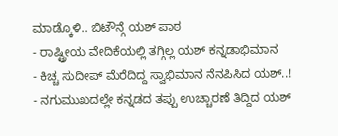ಮಾಡ್ಕೊಳಿ.. ಬಿಟೌನ್ಗೆ ಯಶ್ ಪಾಠ
- ರಾಷ್ಟ್ರೀಯ ವೇದಿಕೆಯಲ್ಲಿ ತಗ್ಗಿಲ್ಲ ಯಶ್ ಕನ್ನಡಾಭಿಮಾನ
- ಕಿಚ್ಚ ಸುದೀಪ್ ಮೆರೆದಿದ್ದ ಸ್ವಾಭಿಮಾನ ನೆನಪಿಸಿದ ಯಶ್..!
- ನಗುಮುಖದಲ್ಲೇ ಕನ್ನಡದ ತಪ್ಪು ಉಚ್ಚಾರಣೆ ತಿದ್ದಿದ ಯಶ್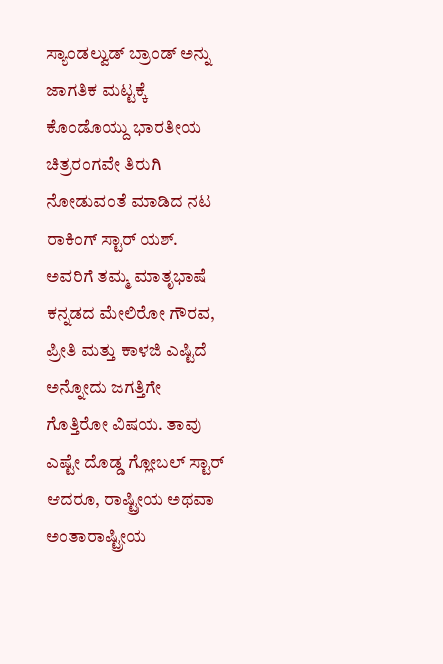ಸ್ಯಾಂಡಲ್ವುಡ್ ಬ್ರಾಂಡ್ ಅನ್ನು ಜಾಗತಿಕ ಮಟ್ಟಕ್ಕೆ ಕೊಂಡೊಯ್ದು ಭಾರತೀಯ ಚಿತ್ರರಂಗವೇ ತಿರುಗಿ ನೋಡುವಂತೆ ಮಾಡಿದ ನಟ ರಾಕಿಂಗ್ ಸ್ಟಾರ್ ಯಶ್. ಅವರಿಗೆ ತಮ್ಮ ಮಾತೃಭಾಷೆ ಕನ್ನಡದ ಮೇಲಿರೋ ಗೌರವ, ಪ್ರೀತಿ ಮತ್ತು ಕಾಳಜಿ ಎಷ್ಟಿದೆ ಅನ್ನೋದು ಜಗತ್ತಿಗೇ ಗೊತ್ತಿರೋ ವಿಷಯ. ತಾವು ಎಷ್ಟೇ ದೊಡ್ಡ ಗ್ಲೋಬಲ್ ಸ್ಟಾರ್ ಆದರೂ, ರಾಷ್ಟ್ರೀಯ ಅಥವಾ ಅಂತಾರಾಷ್ಟ್ರೀಯ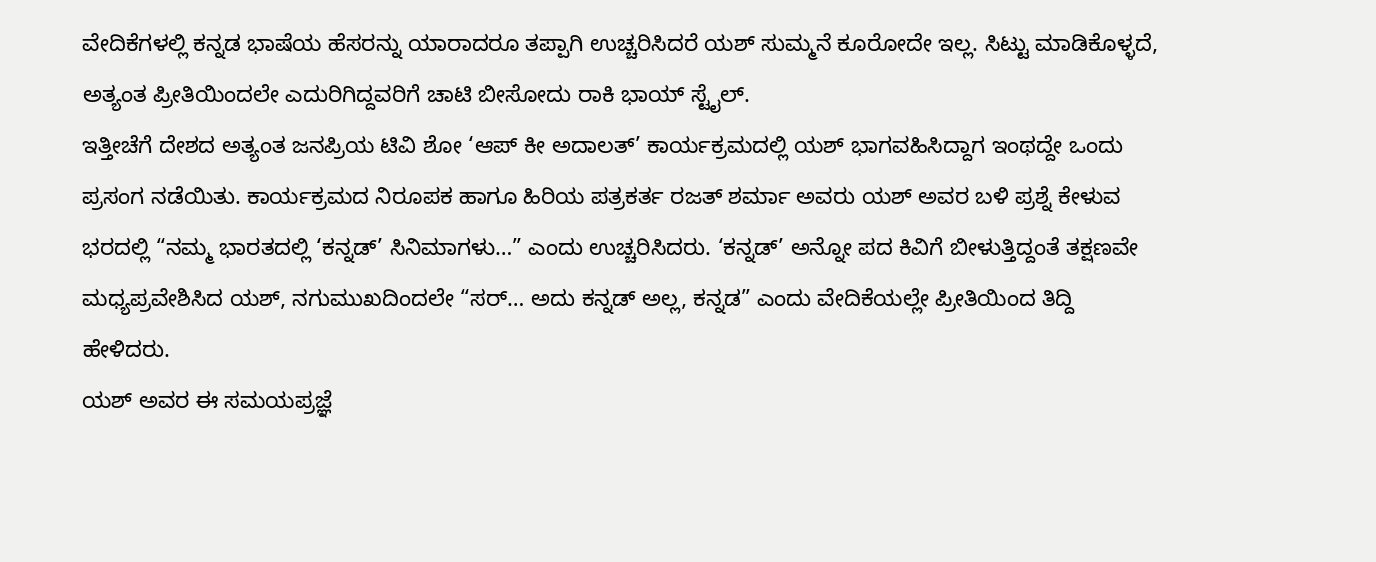ವೇದಿಕೆಗಳಲ್ಲಿ ಕನ್ನಡ ಭಾಷೆಯ ಹೆಸರನ್ನು ಯಾರಾದರೂ ತಪ್ಪಾಗಿ ಉಚ್ಚರಿಸಿದರೆ ಯಶ್ ಸುಮ್ಮನೆ ಕೂರೋದೇ ಇಲ್ಲ. ಸಿಟ್ಟು ಮಾಡಿಕೊಳ್ಳದೆ, ಅತ್ಯಂತ ಪ್ರೀತಿಯಿಂದಲೇ ಎದುರಿಗಿದ್ದವರಿಗೆ ಚಾಟಿ ಬೀಸೋದು ರಾಕಿ ಭಾಯ್ ಸ್ಟೈಲ್.
ಇತ್ತೀಚೆಗೆ ದೇಶದ ಅತ್ಯಂತ ಜನಪ್ರಿಯ ಟಿವಿ ಶೋ ‘ಆಪ್ ಕೀ ಅದಾಲತ್’ ಕಾರ್ಯಕ್ರಮದಲ್ಲಿ ಯಶ್ ಭಾಗವಹಿಸಿದ್ದಾಗ ಇಂಥದ್ದೇ ಒಂದು ಪ್ರಸಂಗ ನಡೆಯಿತು. ಕಾರ್ಯಕ್ರಮದ ನಿರೂಪಕ ಹಾಗೂ ಹಿರಿಯ ಪತ್ರಕರ್ತ ರಜತ್ ಶರ್ಮಾ ಅವರು ಯಶ್ ಅವರ ಬಳಿ ಪ್ರಶ್ನೆ ಕೇಳುವ ಭರದಲ್ಲಿ “ನಮ್ಮ ಭಾರತದಲ್ಲಿ ‘ಕನ್ನಡ್’ ಸಿನಿಮಾಗಳು…” ಎಂದು ಉಚ್ಚರಿಸಿದರು. ‘ಕನ್ನಡ್’ ಅನ್ನೋ ಪದ ಕಿವಿಗೆ ಬೀಳುತ್ತಿದ್ದಂತೆ ತಕ್ಷಣವೇ ಮಧ್ಯಪ್ರವೇಶಿಸಿದ ಯಶ್, ನಗುಮುಖದಿಂದಲೇ “ಸರ್… ಅದು ಕನ್ನಡ್ ಅಲ್ಲ, ಕನ್ನಡ” ಎಂದು ವೇದಿಕೆಯಲ್ಲೇ ಪ್ರೀತಿಯಿಂದ ತಿದ್ದಿ ಹೇಳಿದರು.
ಯಶ್ ಅವರ ಈ ಸಮಯಪ್ರಜ್ಞೆ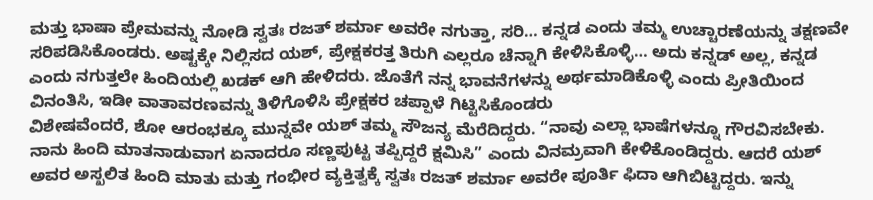ಮತ್ತು ಭಾಷಾ ಪ್ರೇಮವನ್ನು ನೋಡಿ ಸ್ವತಃ ರಜತ್ ಶರ್ಮಾ ಅವರೇ ನಗುತ್ತಾ, ಸರಿ… ಕನ್ನಡ ಎಂದು ತಮ್ಮ ಉಚ್ಚಾರಣೆಯನ್ನು ತಕ್ಷಣವೇ ಸರಿಪಡಿಸಿಕೊಂಡರು. ಅಷ್ಟಕ್ಕೇ ನಿಲ್ಲಿಸದ ಯಶ್, ಪ್ರೇಕ್ಷಕರತ್ತ ತಿರುಗಿ ಎಲ್ಲರೂ ಚೆನ್ನಾಗಿ ಕೇಳಿಸಿಕೊಳ್ಳಿ… ಅದು ಕನ್ನಡ್ ಅಲ್ಲ, ಕನ್ನಡ ಎಂದು ನಗುತ್ತಲೇ ಹಿಂದಿಯಲ್ಲಿ ಖಡಕ್ ಆಗಿ ಹೇಳಿದರು. ಜೊತೆಗೆ ನನ್ನ ಭಾವನೆಗಳನ್ನು ಅರ್ಥಮಾಡಿಕೊಳ್ಳಿ ಎಂದು ಪ್ರೀತಿಯಿಂದ ವಿನಂತಿಸಿ, ಇಡೀ ವಾತಾವರಣವನ್ನು ತಿಳಿಗೊಳಿಸಿ ಪ್ರೇಕ್ಷಕರ ಚಪ್ಪಾಳೆ ಗಿಟ್ಟಿಸಿಕೊಂಡರು
ವಿಶೇಷವೆಂದರೆ, ಶೋ ಆರಂಭಕ್ಕೂ ಮುನ್ನವೇ ಯಶ್ ತಮ್ಮ ಸೌಜನ್ಯ ಮೆರೆದಿದ್ದರು. “ನಾವು ಎಲ್ಲಾ ಭಾಷೆಗಳನ್ನೂ ಗೌರವಿಸಬೇಕು. ನಾನು ಹಿಂದಿ ಮಾತನಾಡುವಾಗ ಏನಾದರೂ ಸಣ್ಣಪುಟ್ಟ ತಪ್ಪಿದ್ದರೆ ಕ್ಷಮಿಸಿ” ಎಂದು ವಿನಮ್ರವಾಗಿ ಕೇಳಿಕೊಂಡಿದ್ದರು. ಆದರೆ ಯಶ್ ಅವರ ಅಸ್ಖಲಿತ ಹಿಂದಿ ಮಾತು ಮತ್ತು ಗಂಭೀರ ವ್ಯಕ್ತಿತ್ವಕ್ಕೆ ಸ್ವತಃ ರಜತ್ ಶರ್ಮಾ ಅವರೇ ಪೂರ್ತಿ ಫಿದಾ ಆಗಿಬಿಟ್ಟಿದ್ದರು. ಇನ್ನು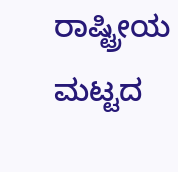ರಾಷ್ಟ್ರೀಯ ಮಟ್ಟದ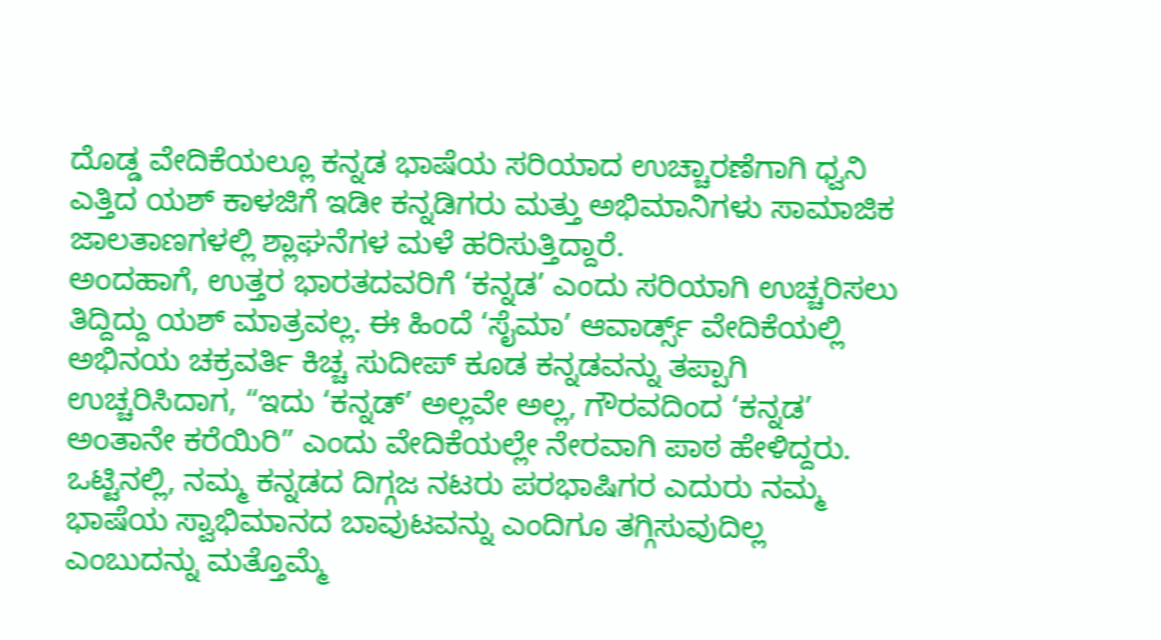ದೊಡ್ಡ ವೇದಿಕೆಯಲ್ಲೂ ಕನ್ನಡ ಭಾಷೆಯ ಸರಿಯಾದ ಉಚ್ಚಾರಣೆಗಾಗಿ ಧ್ವನಿ ಎತ್ತಿದ ಯಶ್ ಕಾಳಜಿಗೆ ಇಡೀ ಕನ್ನಡಿಗರು ಮತ್ತು ಅಭಿಮಾನಿಗಳು ಸಾಮಾಜಿಕ ಜಾಲತಾಣಗಳಲ್ಲಿ ಶ್ಲಾಘನೆಗಳ ಮಳೆ ಹರಿಸುತ್ತಿದ್ದಾರೆ.
ಅಂದಹಾಗೆ, ಉತ್ತರ ಭಾರತದವರಿಗೆ ‘ಕನ್ನಡ’ ಎಂದು ಸರಿಯಾಗಿ ಉಚ್ಚರಿಸಲು ತಿದ್ದಿದ್ದು ಯಶ್ ಮಾತ್ರವಲ್ಲ. ಈ ಹಿಂದೆ ‘ಸೈಮಾ’ ಆವಾರ್ಡ್ಸ್ ವೇದಿಕೆಯಲ್ಲಿ ಅಭಿನಯ ಚಕ್ರವರ್ತಿ ಕಿಚ್ಚ ಸುದೀಪ್ ಕೂಡ ಕನ್ನಡವನ್ನು ತಪ್ಪಾಗಿ ಉಚ್ಚರಿಸಿದಾಗ, “ಇದು ‘ಕನ್ನಡ್’ ಅಲ್ಲವೇ ಅಲ್ಲ, ಗೌರವದಿಂದ ‘ಕನ್ನಡ’ ಅಂತಾನೇ ಕರೆಯಿರಿ” ಎಂದು ವೇದಿಕೆಯಲ್ಲೇ ನೇರವಾಗಿ ಪಾಠ ಹೇಳಿದ್ದರು. ಒಟ್ಟಿನಲ್ಲಿ, ನಮ್ಮ ಕನ್ನಡದ ದಿಗ್ಗಜ ನಟರು ಪರಭಾಷಿಗರ ಎದುರು ನಮ್ಮ ಭಾಷೆಯ ಸ್ವಾಭಿಮಾನದ ಬಾವುಟವನ್ನು ಎಂದಿಗೂ ತಗ್ಗಿಸುವುದಿಲ್ಲ ಎಂಬುದನ್ನು ಮತ್ತೊಮ್ಮೆ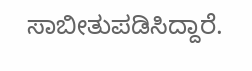ಸಾಬೀತುಪಡಿಸಿದ್ದಾರೆ.